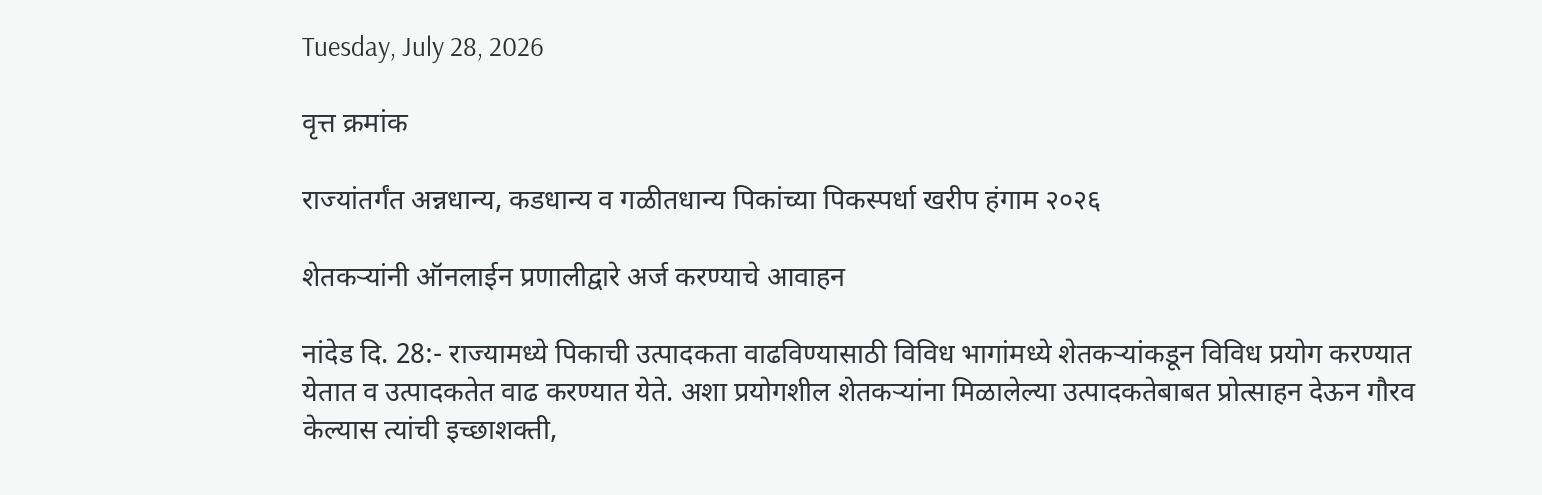Tuesday, July 28, 2026

वृत्त क्रमांक

राज्यांतर्गंत अन्नधान्य, कडधान्य व गळीतधान्य पिकांच्या पिकस्पर्धा खरीप हंगाम २०२६

शेतकऱ्यांनी ऑनलाईन प्रणालीद्वारे अर्ज करण्याचे आवाहन

नांदेड दि. 28:- राज्यामध्ये पिकाची उत्पादकता वाढविण्यासाठी विविध भागांमध्ये शेतकऱ्यांकडून विविध प्रयोग करण्यात येतात व उत्पादकतेत वाढ करण्यात येते. अशा प्रयोगशील शेतकऱ्यांना मिळालेल्या उत्पादकतेबाबत प्रोत्साहन देऊन गौरव केल्यास त्यांची इच्छाशक्ती,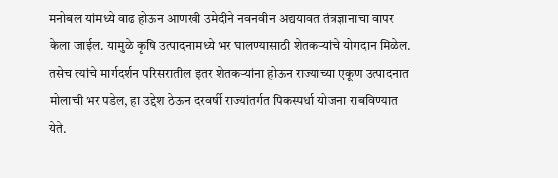मनोबल यांमध्ये वाढ होऊन आणखी उमेदीने नवनवीन अद्ययावत तंत्रज्ञानाचा वापर केला जाईल. यामुळे कृषि उत्पादनामध्ये भर घालण्यासाठी शेतकऱ्यांचे योगदान मिळेल. तसेच त्यांचे मार्गदर्शन परिसरातील इतर शेतकऱ्यांना होऊन राज्याच्या एकूण उत्पादनात मोलाची भर पडेल, हा उद्देश ठेऊन दरवर्षी राज्यांतर्गत पिकस्पर्धा योजना राबविण्यात येते.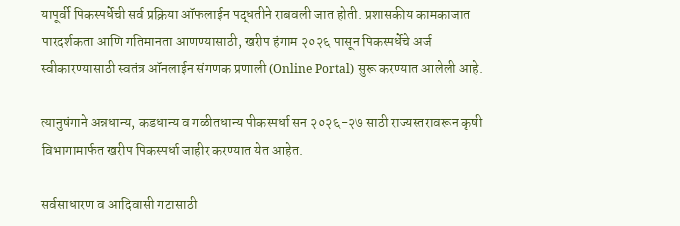यापूर्वी पिकस्पर्धेची सर्व प्रक्रिया ऑफलाईन पद्धतीने राबवली जात होती. प्रशासकीय कामकाजात पारदर्शकता आणि गतिमानता आणण्यासाठी, खरीप हंगाम २०२६ पासून पिकस्पर्धेचे अर्ज स्वीकारण्यासाठी स्वतंत्र ऑनलाईन संगणक प्रणाली (Online Portal) सुरू करण्यात आलेली आहे.

त्यानुषंगाने अन्नधान्य, कडधान्य व गळीतधान्य पीकस्पर्धा सन २०२६-२७ साठी राज्यस्तरावरून कृषी विभागामार्फत खरीप पिकस्पर्धा जाहीर करण्यात येत आहेत.

सर्वसाधारण व आदिवासी गटासाठी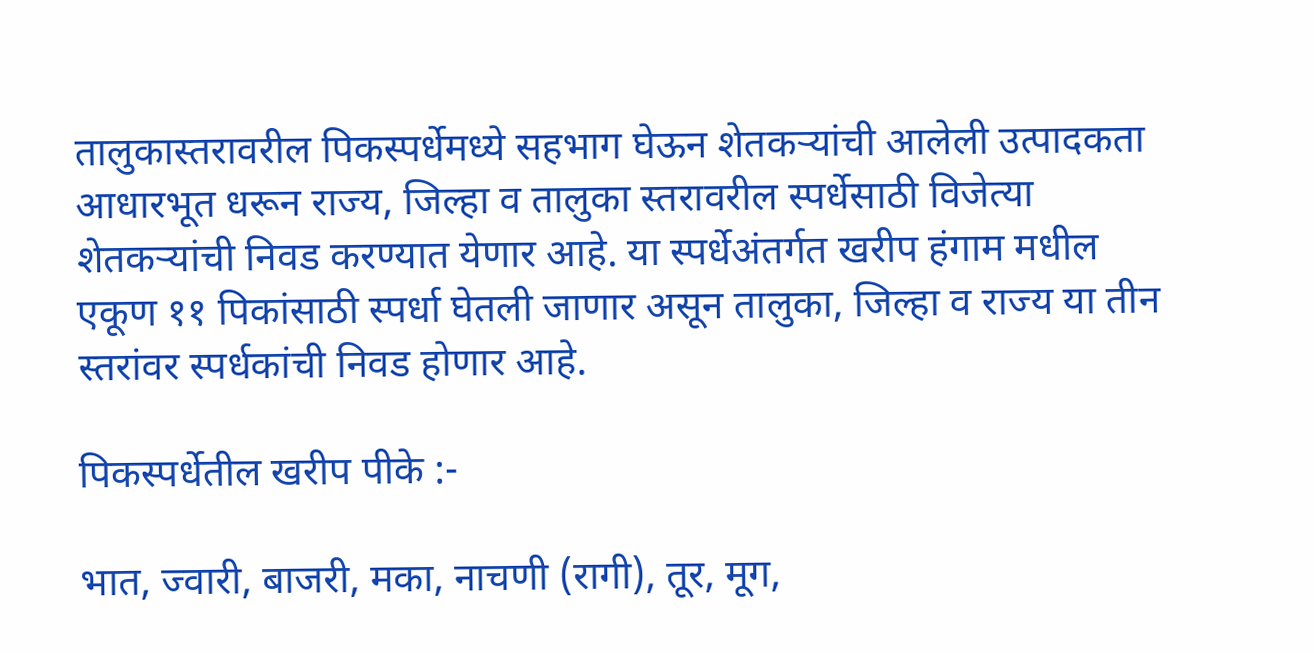तालुकास्तरावरील पिकस्पर्धेमध्ये सहभाग घेऊन शेतकऱ्यांची आलेली उत्पादकता आधारभूत धरून राज्य, जिल्हा व तालुका स्तरावरील स्पर्धेसाठी विजेत्या शेतकऱ्यांची निवड करण्यात येणार आहे. या स्पर्धेअंतर्गत खरीप हंगाम मधील एकूण ११ पिकांसाठी स्पर्धा घेतली जाणार असून तालुका, जिल्हा व राज्य या तीन स्तरांवर स्पर्धकांची निवड होणार आहे.

पिकस्पर्धेतील खरीप पीके :-

भात, ज्वारी, बाजरी, मका, नाचणी (रागी), तूर, मूग,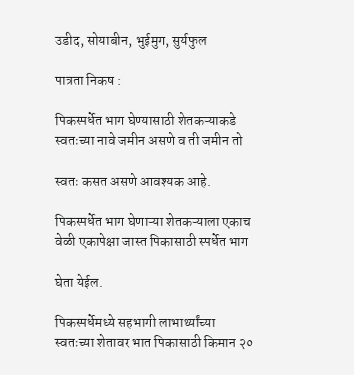उडीद, सोयाबीन, भुईमुग, सुर्यफुल

पात्रता निकष :

पिकस्पर्धेत भाग घेण्यासाठी शेतकऱ्याकडे स्वतःच्या नावे जमीन असणे व ती जमीन तो

स्वतः कसत असणे आवश्यक आहे.

पिकस्पर्धेत भाग घेणाऱ्या शेतकऱ्याला एकाच वेळी एकापेक्षा जास्त पिकासाठी स्पर्धेत भाग

घेता येईल.

पिकस्पर्धेमध्ये सहभागी लाभार्थ्यांच्या स्वतःच्या शेतावर भात पिकासाठी किमान २०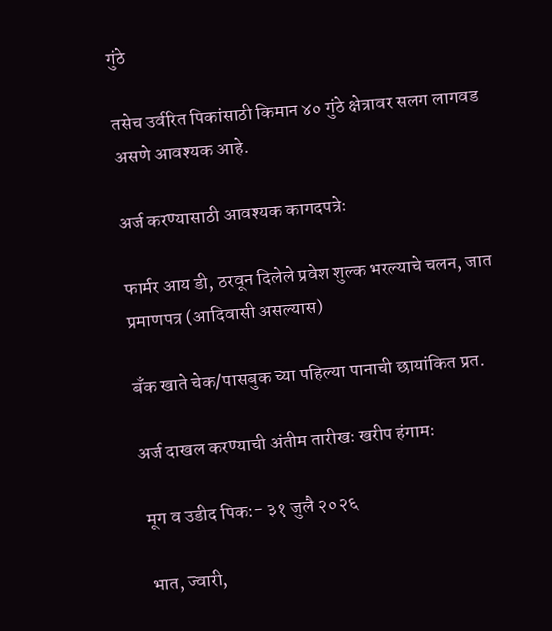गुंठे

तसेच उर्वरित पिकांसाठी किमान ४० गुंठे क्षेत्रावर सलग लागवड असणे आवश्यक आहे.

अर्ज करण्यासाठी आवश्यक कागदपत्रेः

फार्मर आय डी, ठरवून दिलेले प्रवेश शुल्क भरल्याचे चलन, जात प्रमाणपत्र (आदिवासी असल्यास)

बँक खाते चेक/पासबुक च्या पहिल्या पानाची छायांकित प्रत.

अर्ज दाखल करण्याची अंतीम तारीखः खरीप हंगामः

 मूग व उडीद पिक:- ३१ जुलै २०२६

 भात, ज्वारी,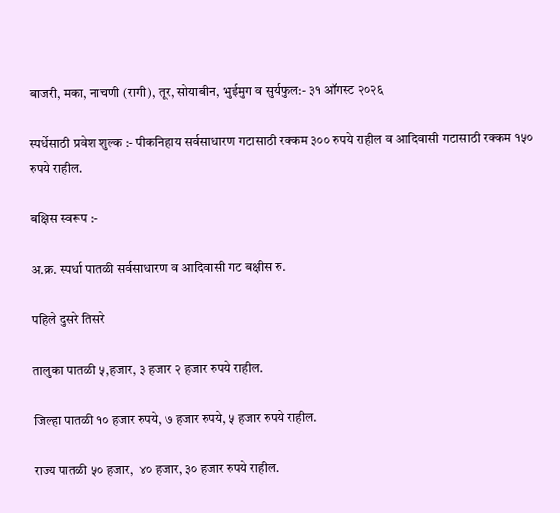बाजरी, मका, नाचणी (रागी), तूर, सोयाबीन, भुईमुग व सुर्यफुल:- ३१ ऑगस्ट २०२६

स्पर्धेसाठी प्रवेश शुल्क :- पीकनिहाय सर्वसाधारण गटासाठी रक्कम ३०० रुपये राहील व आदिवासी गटासाठी रक्कम १५० रुपये राहील.

बक्षिस स्वरूप :-

अ.क्र. स्पर्धा पातळी सर्वसाधारण व आदिवासी गट बक्षीस रु.

पहिले दुसरे तिसरे

तालुका पातळी ५,हजार, ३ हजार २ हजार रुपये राहील.

जिल्हा पातळी १० हजार रुपये, ७ हजार रुपये, ५ हजार रुपये राहील.

राज्य पातळी ५० हजार,  ४० हजार, ३० हजार रुपये राहील.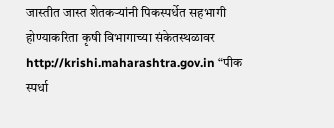जास्तीत जास्त शेतकऱ्यांनी पिकस्पर्धेत सहभागी होण्याकरिता कृषी विभागाच्या संकेतस्थळावर http://krishi.maharashtra.gov.in “पीक स्पर्धा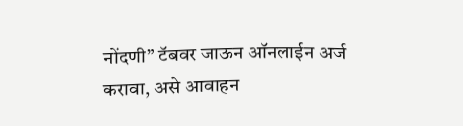नोंदणी” टॅबवर जाऊन ऑनलाईन अर्ज करावा, असे आवाहन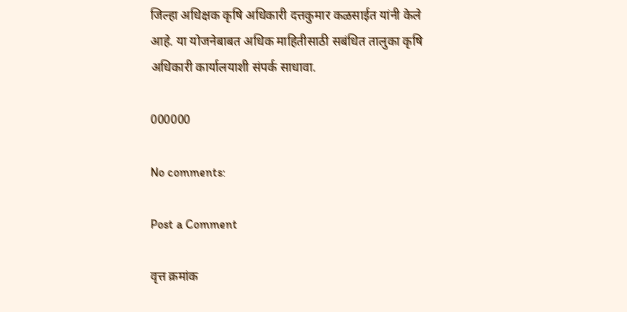जिल्हा अधिक्षक कृषि अधिकारी दत्तकुमार कळसाईत यांनी केले आहे. या योजनेबाबत अधिक माहितीसाठी सबंधित तालुका कृषि अधिकारी कार्यालयाशी संपर्क साधावा.

000000

No comments:

Post a Comment

वृत्त क्रमांक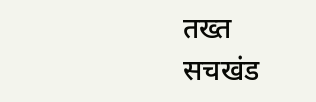तख्त सचखंड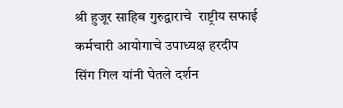श्री हुजूर साहिब गुरुद्वाराचे  राष्ट्रीय सफाई कर्मचारी आयोगाचे उपाध्यक्ष हरदीप सिंग गिल यांनी घेतले दर्शन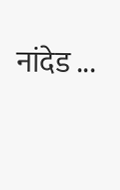नांदेड ...